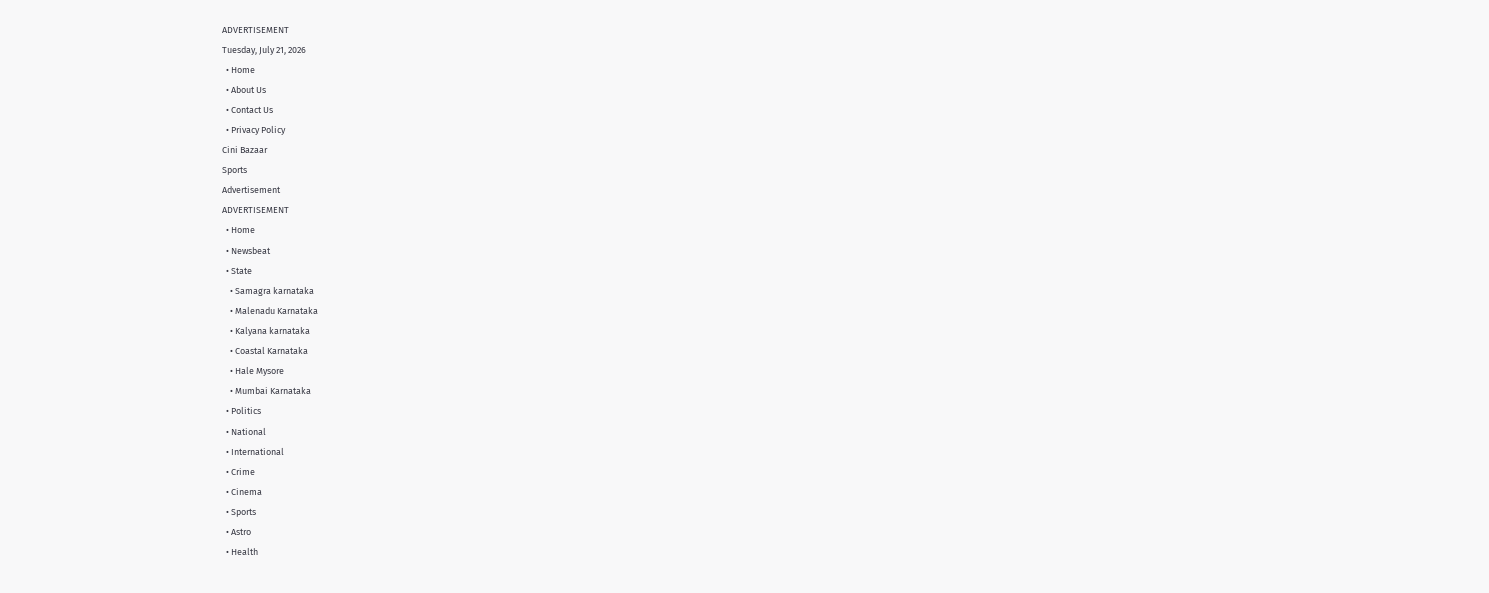ADVERTISEMENT
Tuesday, July 21, 2026
  • Home
  • About Us
  • Contact Us
  • Privacy Policy
Cini Bazaar
Sports
Advertisement
ADVERTISEMENT
  • Home
  • Newsbeat
  • State
    • Samagra karnataka
    • Malenadu Karnataka
    • Kalyana karnataka
    • Coastal Karnataka
    • Hale Mysore
    • Mumbai Karnataka
  • Politics
  • National
  • International
  • Crime
  • Cinema
  • Sports
  • Astro
  • Health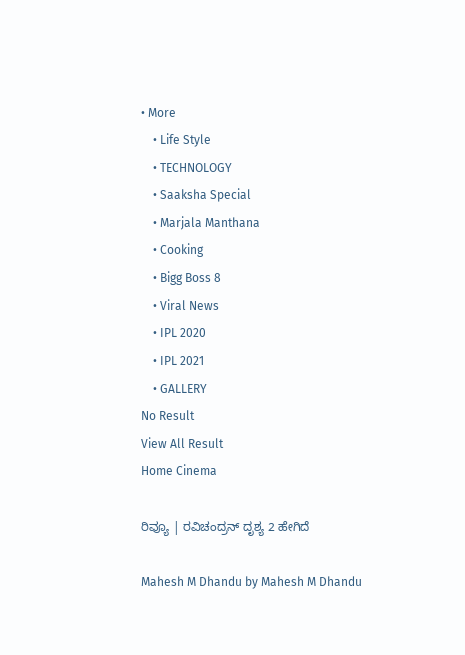• More
    • Life Style
    • TECHNOLOGY
    • Saaksha Special
    • Marjala Manthana
    • Cooking
    • Bigg Boss 8
    • Viral News
    • IPL 2020
    • IPL 2021
    • GALLERY
No Result
View All Result
Home Cinema

ರಿವ್ಯೂ | ರವಿಚಂದ್ರನ್ ದೃಶ್ಯ 2 ಹೇಗಿದೆ

Mahesh M Dhandu by Mahesh M Dhandu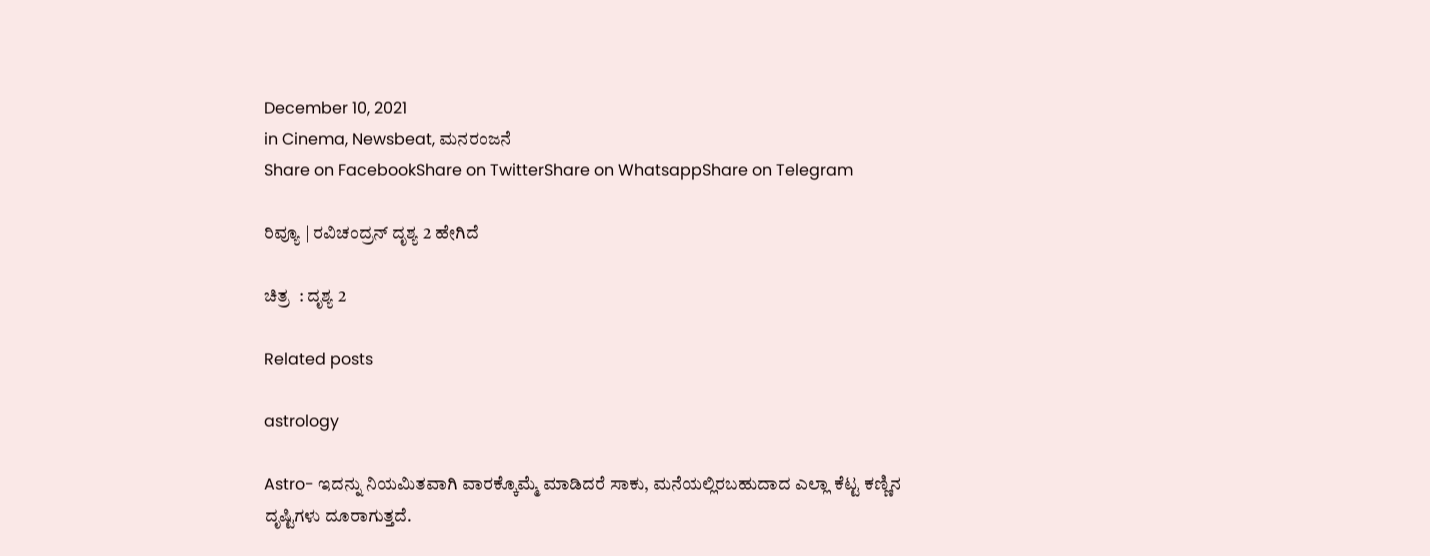December 10, 2021
in Cinema, Newsbeat, ಮನರಂಜನೆ
Share on FacebookShare on TwitterShare on WhatsappShare on Telegram

ರಿವ್ಯೂ | ರವಿಚಂದ್ರನ್ ದೃಶ್ಯ 2 ಹೇಗಿದೆ

ಚಿತ್ರ  : ದೃಶ್ಯ 2

Related posts

astrology

Astro- ಇದನ್ನು ನಿಯಮಿತವಾಗಿ ವಾರಕ್ಕೊಮ್ಮೆ ಮಾಡಿದರೆ ಸಾಕು, ಮನೆಯಲ್ಲಿರಬಹುದಾದ ಎಲ್ಲಾ ಕೆಟ್ಟ ಕಣ್ಣಿನ ದೃಷ್ಟಿಗಳು ದೂರಾಗುತ್ತದೆ.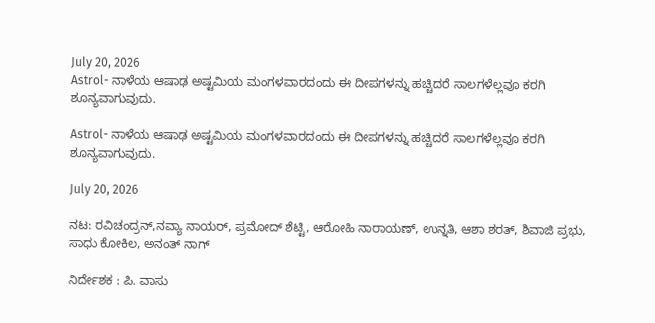July 20, 2026
Astrol- ನಾಳೆಯ ಆಷಾಢ ಅಷ್ಟಮಿಯ ಮಂಗಳವಾರದಂದು ಈ ದೀಪಗಳನ್ನು ಹಚ್ಚಿದರೆ ಸಾಲಗಳೆಲ್ಲವೂ ಕರಗಿ ಶೂನ್ಯವಾಗುವುದು.

Astrol- ನಾಳೆಯ ಆಷಾಢ ಅಷ್ಟಮಿಯ ಮಂಗಳವಾರದಂದು ಈ ದೀಪಗಳನ್ನು ಹಚ್ಚಿದರೆ ಸಾಲಗಳೆಲ್ಲವೂ ಕರಗಿ ಶೂನ್ಯವಾಗುವುದು.

July 20, 2026

ನಟ: ರವಿಚಂದ್ರನ್,ನವ್ಯಾ ನಾಯರ್, ಪ್ರಮೋದ್ ಶೆಟ್ಟಿ, ಆರೋಹಿ ನಾರಾಯಣ್, ಉನ್ನತಿ, ಆಶಾ ಶರತ್, ಶಿವಾಜಿ ಪ್ರಭು, ಸಾಧು ಕೋಕಿಲ, ಅನಂತ್ ನಾಗ್

ನಿರ್ದೇಶಕ : ಪಿ. ವಾಸು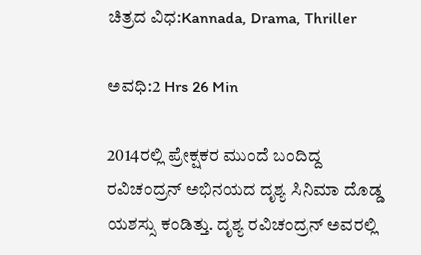ಚಿತ್ರದ ವಿಧ:Kannada, Drama, Thriller

ಅವಧಿ:2 Hrs 26 Min

2014ರಲ್ಲಿ ಪ್ರೇಕ್ಷಕರ ಮುಂದೆ ಬಂದಿದ್ದ ರವಿಚಂದ್ರನ್ ಅಭಿನಯದ ದೃಶ್ಯ ಸಿನಿಮಾ ದೊಡ್ಡ ಯಶಸ್ಸು ಕಂಡಿತ್ತು. ದೃಶ್ಯ ರವಿಚಂದ್ರನ್ ಅವರಲ್ಲಿ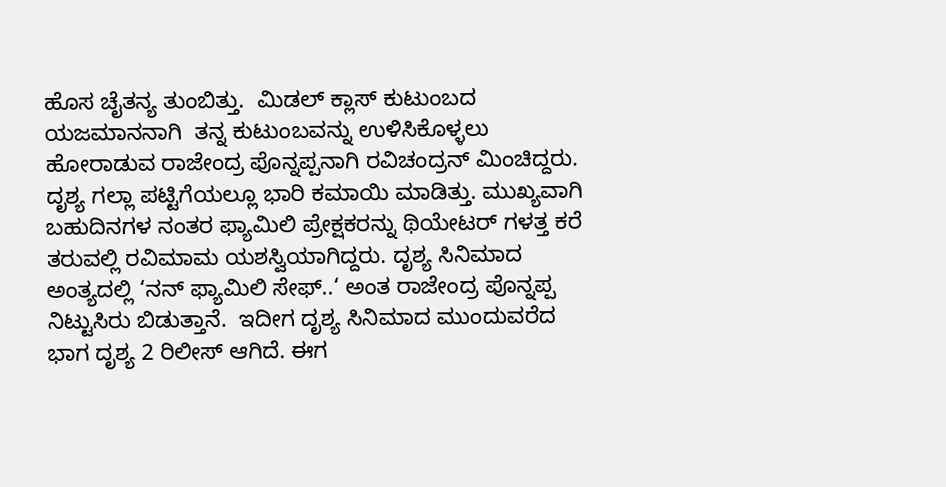ಹೊಸ ಚೈತನ್ಯ ತುಂಬಿತ್ತು.  ಮಿಡಲ್ ಕ್ಲಾಸ್ ಕುಟುಂಬದ ಯಜಮಾನನಾಗಿ  ತನ್ನ ಕುಟುಂಬವನ್ನು ಉಳಿಸಿಕೊಳ್ಳಲು ಹೋರಾಡುವ ರಾಜೇಂದ್ರ ಪೊನ್ನಪ್ಪನಾಗಿ ರವಿಚಂದ್ರನ್ ಮಿಂಚಿದ್ದರು. ದೃಶ್ಯ ಗಲ್ಲಾ ಪಟ್ಟಿಗೆಯಲ್ಲೂ ಭಾರಿ ಕಮಾಯಿ ಮಾಡಿತ್ತು. ಮುಖ್ಯವಾಗಿ ಬಹುದಿನಗಳ ನಂತರ ಫ್ಯಾಮಿಲಿ ಪ್ರೇಕ್ಷಕರನ್ನು ಥಿಯೇಟರ್ ಗಳತ್ತ ಕರೆ ತರುವಲ್ಲಿ ರವಿಮಾಮ ಯಶಸ್ವಿಯಾಗಿದ್ದರು. ದೃಶ್ಯ ಸಿನಿಮಾದ ಅಂತ್ಯದಲ್ಲಿ ‘ನನ್ ಫ್ಯಾಮಿಲಿ ಸೇಫ್‌..‘ ಅಂತ ರಾಜೇಂದ್ರ ಪೊನ್ನಪ್ಪ ನಿಟ್ಟುಸಿರು ಬಿಡುತ್ತಾನೆ.  ಇದೀಗ ದೃಶ್ಯ ಸಿನಿಮಾದ ಮುಂದುವರೆದ ಭಾಗ ದೃಶ್ಯ 2 ರಿಲೀಸ್ ಆಗಿದೆ. ಈಗ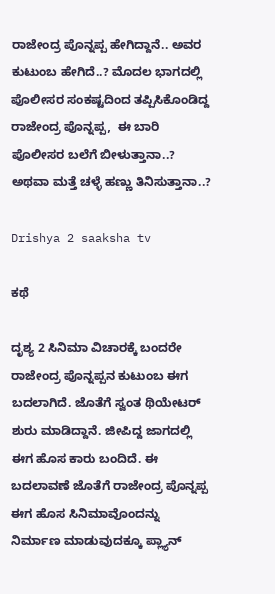ರಾಜೇಂದ್ರ ಪೊನ್ನಪ್ಪ ಹೇಗಿದ್ದಾನೆ.. ಅವರ ಕುಟುಂಬ ಹೇಗಿದೆ..? ಮೊದಲ ಭಾಗದಲ್ಲಿ ಪೊಲೀಸರ ಸಂಕಷ್ಟದಿಂದ ತಪ್ಪಿಸಿಕೊಂಡಿದ್ದ ರಾಜೇಂದ್ರ ಪೊನ್ನಪ್ಪ,  ಈ ಬಾರಿ ಪೊಲೀಸರ ಬಲೆಗೆ ಬೀಳುತ್ತಾನಾ..? ಅಥವಾ ಮತ್ತೆ ಚಳ್ಳೆ ಹಣ್ಣು ತಿನಿಸುತ್ತಾನಾ..?

Drishya 2 saaksha tv

ಕಥೆ

ದೃಶ್ಯ 2 ಸಿನಿಮಾ ವಿಚಾರಕ್ಕೆ ಬಂದರೇ  ರಾಜೇಂದ್ರ ಪೊನ್ನಪ್ಪನ ಕುಟುಂಬ ಈಗ ಬದಲಾಗಿದೆ. ಜೊತೆಗೆ ಸ್ವಂತ ಥಿಯೇಟರ್ ಶುರು ಮಾಡಿದ್ದಾನೆ. ಜೀಪಿದ್ದ ಜಾಗದಲ್ಲಿ ಈಗ ಹೊಸ ಕಾರು ಬಂದಿದೆ. ಈ ಬದಲಾವಣೆ ಜೊತೆಗೆ ರಾಜೇಂದ್ರ ಪೊನ್ನಪ್ಪ ಈಗ ಹೊಸ ಸಿನಿಮಾವೊಂದನ್ನು ನಿರ್ಮಾಣ ಮಾಡುವುದಕ್ಕೂ ಪ್ಲ್ಯಾನ್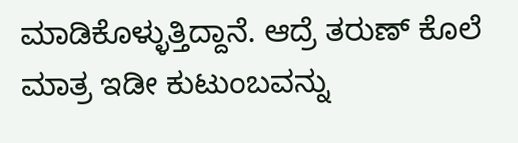ಮಾಡಿಕೊಳ್ಳುತ್ತಿದ್ದಾನೆ. ಆದ್ರೆ ತರುಣ್ ಕೊಲೆ ಮಾತ್ರ ಇಡೀ ಕುಟುಂಬವನ್ನು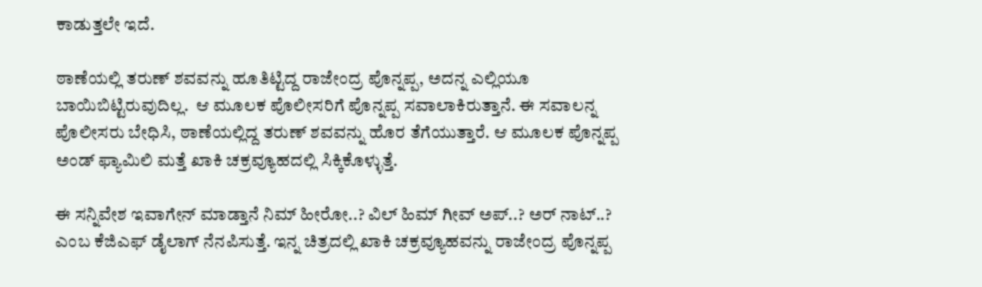ಕಾಡುತ್ತಲೇ ಇದೆ.

ಠಾಣೆಯಲ್ಲಿ ತರುಣ್ ಶವವನ್ನು ಹೂತಿಟ್ಟಿದ್ದ ರಾಜೇಂದ್ರ ಪೊನ್ನಪ್ಪ, ಅದನ್ನ ಎಲ್ಲಿಯೂ ಬಾಯಿಬಿಟ್ಟಿರುವುದಿಲ್ಲ.  ಆ ಮೂಲಕ ಪೊಲೀಸರಿಗೆ ಪೊನ್ನಪ್ಪ ಸವಾಲಾಕಿರುತ್ತಾನೆ. ಈ ಸವಾಲನ್ನ ಪೊಲೀಸರು ಬೇಧಿಸಿ, ಠಾಣೆಯಲ್ಲಿದ್ದ ತರುಣ್ ಶವವನ್ನು ಹೊರ ತೆಗೆಯುತ್ತಾರೆ. ಆ ಮೂಲಕ ಪೊನ್ನಪ್ಪ ಅಂಡ್ ಫ್ಯಾಮಿಲಿ ಮತ್ತೆ ಖಾಕಿ ಚಕ್ರವ್ಯೂಹದಲ್ಲಿ ಸಿಕ್ಕಿಕೊಳ್ಳುತ್ತೆ.

ಈ ಸನ್ನಿವೇಶ ಇವಾಗೇನ್ ಮಾಡ್ತಾನೆ ನಿಮ್ ಹೀರೋ..? ವಿಲ್ ಹಿಮ್ ಗೀವ್ ಅಪ್..? ಅರ್ ನಾಟ್..? ಎಂಬ ಕೆಜಿಎಫ್ ಡೈಲಾಗ್ ನೆನಪಿಸುತ್ತೆ. ಇನ್ನ ಚಿತ್ರದಲ್ಲಿ ಖಾಕಿ ಚಕ್ರವ್ಯೂಹವನ್ನು ರಾಜೇಂದ್ರ ಪೊನ್ನಪ್ಪ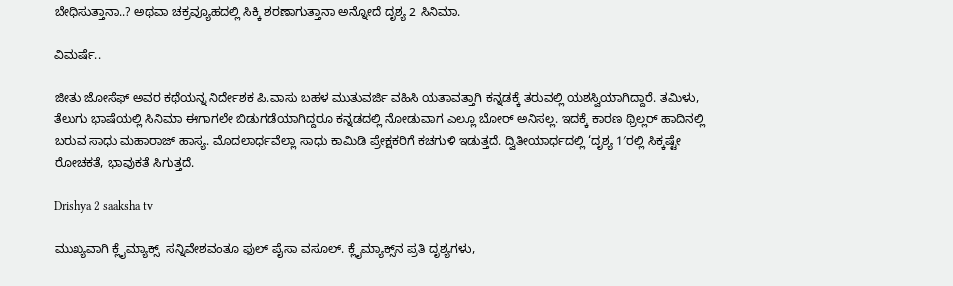ಬೇಧಿಸುತ್ತಾನಾ..? ಅಥವಾ ಚಕ್ರವ್ಯೂಹದಲ್ಲಿ ಸಿಕ್ಕಿ ಶರಣಾಗುತ್ತಾನಾ ಅನ್ನೋದೆ ದೃಶ್ಯ 2 ಸಿನಿಮಾ.

ವಿಮರ್ಷೆ..

ಜೀತು ಜೋಸೆಫ್ ಅವರ ಕಥೆಯನ್ನ ನಿರ್ದೇಶಕ ಪಿ.ವಾಸು ಬಹಳ ಮುತುವರ್ಜಿ ವಹಿಸಿ ಯತಾವತ್ತಾಗಿ ಕನ್ನಡಕ್ಕೆ ತರುವಲ್ಲಿ ಯಶಸ್ವಿಯಾಗಿದ್ದಾರೆ. ತಮಿಳು, ತೆಲುಗು ಭಾಷೆಯಲ್ಲಿ ಸಿನಿಮಾ ಈಗಾಗಲೇ ಬಿಡುಗಡೆಯಾಗಿದ್ದರೂ ಕನ್ನಡದಲ್ಲಿ ನೋಡುವಾಗ ಎಲ್ಲೂ ಬೋರ್ ಅನಿಸಲ್ಲ. ಇದಕ್ಕೆ ಕಾರಣ ಥ್ರಿಲ್ಲರ್ ಹಾದಿನಲ್ಲಿ ಬರುವ ಸಾಧು ಮಹಾರಾಜ್ ಹಾಸ್ಯ. ಮೊದಲಾರ್ಧವೆಲ್ಲಾ ಸಾಧು ಕಾಮಿಡಿ ಪ್ರೇಕ್ಷಕರಿಗೆ ಕಚಗುಳಿ ಇಡುತ್ತದೆ. ದ್ವಿತೀಯಾರ್ಧದಲ್ಲಿ ‘ದೃಶ್ಯ 1′ರಲ್ಲಿ ಸಿಕ್ಕಷ್ಟೇ ರೋಚಕತೆ, ಭಾವುಕತೆ ಸಿಗುತ್ತದೆ.

Drishya 2 saaksha tv

ಮುಖ್ಯವಾಗಿ ಕ್ಲೈಮ್ಯಾಕ್ಸ್  ಸನ್ನಿವೇಶವಂತೂ ಫುಲ್ ಪೈಸಾ ವಸೂಲ್. ಕ್ಲೈಮ್ಯಾಕ್ಸ್‌ನ ಪ್ರತಿ ದೃಶ್ಯಗಳು,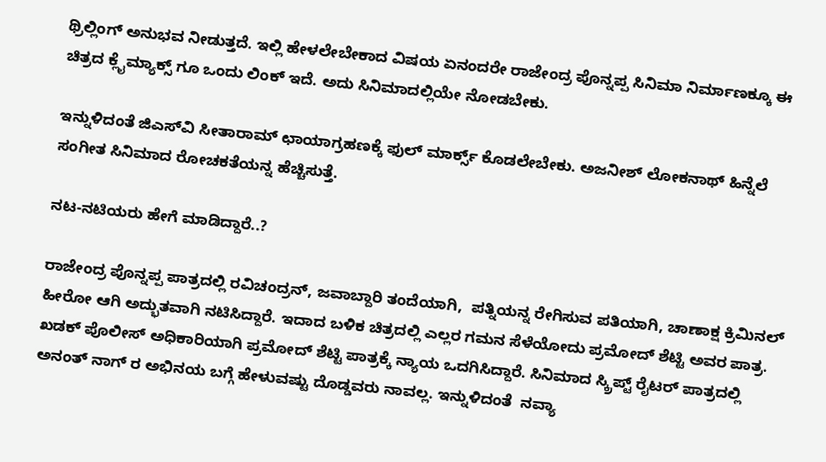ಥ್ರಿಲ್ಲಿಂಗ್ ಅನುಭವ ನೀಡುತ್ತದೆ. ಇಲ್ಲಿ ಹೇಳಲೇಬೇಕಾದ ವಿಷಯ ಏನಂದರೇ ರಾಜೇಂದ್ರ ಪೊನ್ನಪ್ಪ ಸಿನಿಮಾ ನಿರ್ಮಾಣಕ್ಕೂ ಈ ಚಿತ್ರದ ಕ್ಲೈಮ್ಯಾಕ್ಸ್ ಗೂ ಒಂದು ಲಿಂಕ್ ಇದೆ. ಅದು ಸಿನಿಮಾದಲ್ಲಿಯೇ ನೋಡಬೇಕು.

ಇನ್ನುಳಿದಂತೆ ಜಿಎಸ್‌ವಿ ಸೀತಾರಾಮ್ ಛಾಯಾಗ್ರಹಣಕ್ಕೆ ಫುಲ್ ಮಾರ್ಕ್ಸ್ ಕೊಡಲೇಬೇಕು. ಅಜನೀಶ್‌ ಲೋಕನಾಥ್ ಹಿನ್ನೆಲೆ ಸಂಗೀತ ಸಿನಿಮಾದ ರೋಚಕತೆಯನ್ನ ಹೆಚ್ಚಿಸುತ್ತೆ.

ನಟ-ನಟಿಯರು ಹೇಗೆ ಮಾಡಿದ್ದಾರೆ..?

ರಾಜೇಂದ್ರ ಪೊನ್ನಪ್ಪ ಪಾತ್ರದಲ್ಲಿ ರವಿಚಂದ್ರನ್, ಜವಾಬ್ದಾರಿ ತಂದೆಯಾಗಿ,  ಪತ್ನಿಯನ್ನ ರೇಗಿಸುವ ಪತಿಯಾಗಿ, ಚಾಣಾಕ್ಷ ಕ್ರಿಮಿನಲ್ ಹೀರೋ ಆಗಿ ಅದ್ಭುತವಾಗಿ ನಟಿಸಿದ್ದಾರೆ. ಇದಾದ ಬಳಿಕ ಚಿತ್ರದಲ್ಲಿ ಎಲ್ಲರ ಗಮನ ಸೆಳೆಯೋದು ಪ್ರಮೋದ್ ಶೆಟ್ಟಿ ಅವರ ಪಾತ್ರ. ಖಡಕ್ ಪೊಲೀಸ್ ಅಧಿಕಾರಿಯಾಗಿ ಪ್ರಮೋದ್ ಶೆಟ್ಟಿ ಪಾತ್ರಕ್ಕೆ ನ್ಯಾಯ ಒದಗಿಸಿದ್ದಾರೆ. ಸಿನಿಮಾದ ಸ್ಕ್ರಿಪ್ಟ್ ರೈಟರ್ ಪಾತ್ರದಲ್ಲಿ ಅನಂತ್ ನಾಗ್‌ ರ ಅಭಿನಯ ಬಗ್ಗೆ ಹೇಳುವಷ್ಟು ದೊಡ್ಡವರು ನಾವಲ್ಲ. ಇನ್ನುಳಿದಂತೆ  ನವ್ಯಾ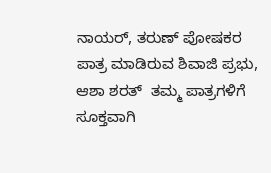ನಾಯರ್, ತರುಣ್ ಪೋಷಕರ ಪಾತ್ರ ಮಾಡಿರುವ ಶಿವಾಜಿ ಪ್ರಭು, ಆಶಾ ಶರತ್‌  ತಮ್ಮ ಪಾತ್ರಗಳಿಗೆ ಸೂಕ್ತವಾಗಿ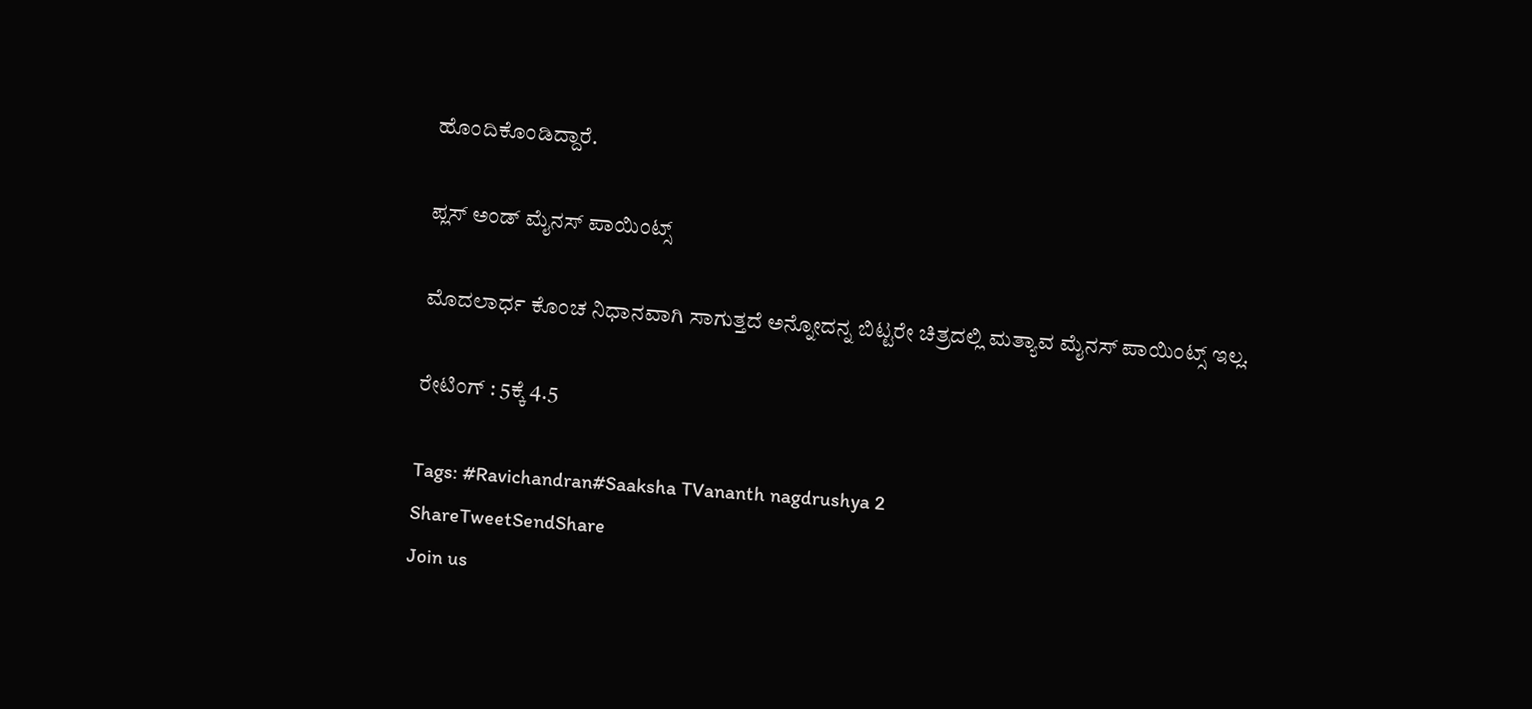ಹೊಂದಿಕೊಂಡಿದ್ದಾರೆ.

ಪ್ಲಸ್ ಅಂಡ್ ಮೈನಸ್ ಪಾಯಿಂಟ್ಸ್

ಮೊದಲಾರ್ಧ ಕೊಂಚ ನಿಧಾನವಾಗಿ ಸಾಗುತ್ತದೆ ಅನ್ನೋದನ್ನ ಬಿಟ್ಟರೇ ಚಿತ್ರದಲ್ಲಿ ಮತ್ಯಾವ ಮೈನಸ್ ಪಾಯಿಂಟ್ಸ್ ಇಲ್ಲ.

ರೇಟಿಂಗ್ : 5ಕ್ಕೆ 4.5

Tags: #Ravichandran#Saaksha TVananth nagdrushya 2
ShareTweetSendShare
Join us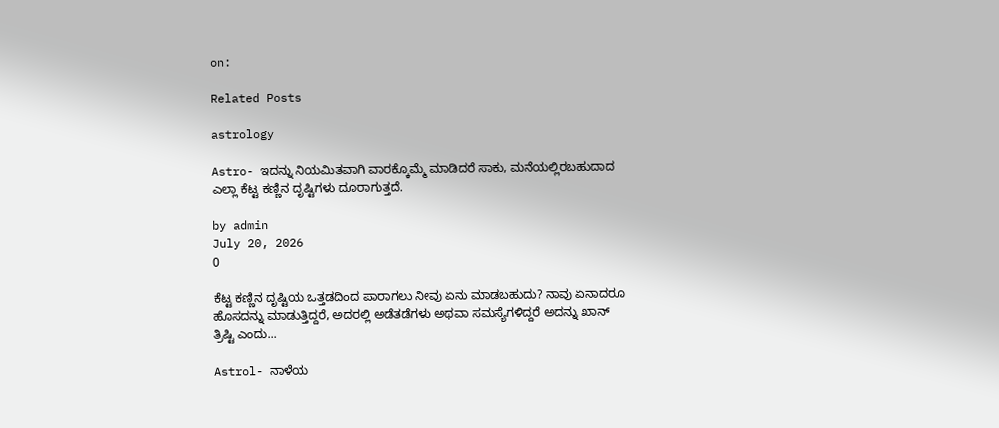on:

Related Posts

astrology

Astro- ಇದನ್ನು ನಿಯಮಿತವಾಗಿ ವಾರಕ್ಕೊಮ್ಮೆ ಮಾಡಿದರೆ ಸಾಕು, ಮನೆಯಲ್ಲಿರಬಹುದಾದ ಎಲ್ಲಾ ಕೆಟ್ಟ ಕಣ್ಣಿನ ದೃಷ್ಟಿಗಳು ದೂರಾಗುತ್ತದೆ.

by admin
July 20, 2026
0

ಕೆಟ್ಟ ಕಣ್ಣಿನ ದೃಷ್ಟಿಯ ಒತ್ತಡದಿಂದ ಪಾರಾಗಲು ನೀವು ಏನು ಮಾಡಬಹುದು? ನಾವು ಏನಾದರೂ ಹೊಸದನ್ನು ಮಾಡುತ್ತಿದ್ದರೆ, ಅದರಲ್ಲಿ ಅಡೆತಡೆಗಳು ಅಥವಾ ಸಮಸ್ಯೆಗಳಿದ್ದರೆ ಅದನ್ನು ಖಾನ್ ತ್ರಿಷ್ಟಿ ಎಂದು...

Astrol- ನಾಳೆಯ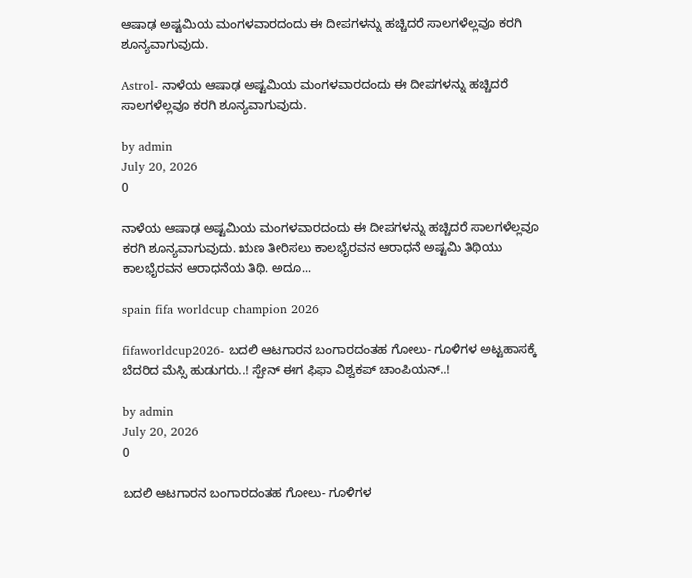ಆಷಾಢ ಅಷ್ಟಮಿಯ ಮಂಗಳವಾರದಂದು ಈ ದೀಪಗಳನ್ನು ಹಚ್ಚಿದರೆ ಸಾಲಗಳೆಲ್ಲವೂ ಕರಗಿ ಶೂನ್ಯವಾಗುವುದು.

Astrol- ನಾಳೆಯ ಆಷಾಢ ಅಷ್ಟಮಿಯ ಮಂಗಳವಾರದಂದು ಈ ದೀಪಗಳನ್ನು ಹಚ್ಚಿದರೆ ಸಾಲಗಳೆಲ್ಲವೂ ಕರಗಿ ಶೂನ್ಯವಾಗುವುದು.

by admin
July 20, 2026
0

ನಾಳೆಯ ಆಷಾಢ ಅಷ್ಟಮಿಯ ಮಂಗಳವಾರದಂದು ಈ ದೀಪಗಳನ್ನು ಹಚ್ಚಿದರೆ ಸಾಲಗಳೆಲ್ಲವೂ ಕರಗಿ ಶೂನ್ಯವಾಗುವುದು. ಋಣ ತೀರಿಸಲು ಕಾಲಭೈರವನ ಆರಾಧನೆ ಅಷ್ಟಮಿ ತಿಥಿಯು ಕಾಲಭೈರವನ ಆರಾಧನೆಯ ತಿಥಿ. ಅದೂ...

spain fifa worldcup champion 2026

fifaworldcup2026- ಬದಲಿ ಆಟಗಾರನ ಬಂಗಾರದಂತಹ ಗೋಲು- ಗೂಳಿಗಳ ಅಟ್ಟಹಾಸಕ್ಕೆ ಬೆದರಿದ ಮೆಸ್ಸಿ ಹುಡುಗರು..! ಸ್ಪೇನ್ ಈಗ ಫಿಫಾ ವಿಶ್ವಕಪ್ ಚಾಂಪಿಯನ್..!

by admin
July 20, 2026
0

ಬದಲಿ ಆಟಗಾರನ ಬಂಗಾರದಂತಹ ಗೋಲು- ಗೂಳಿಗಳ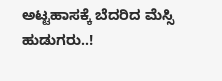ಅಟ್ಟಹಾಸಕ್ಕೆ ಬೆದರಿದ ಮೆಸ್ಸಿ ಹುಡುಗರು..!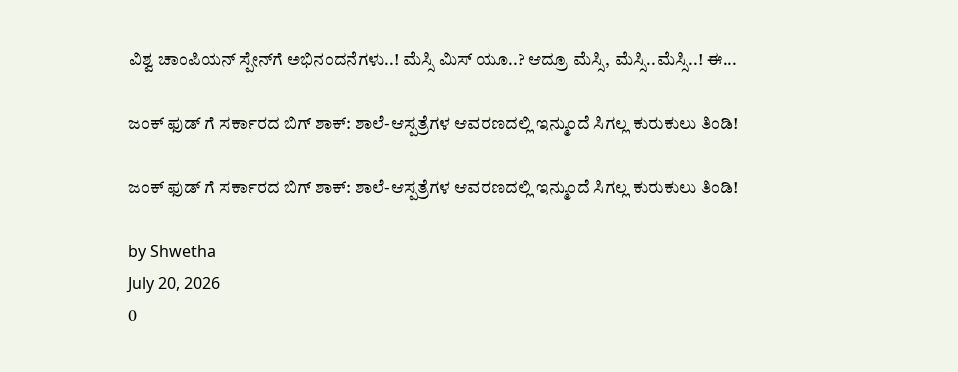ವಿಶ್ವ ಚಾಂಪಿಯನ್ ಸ್ಪೇನ್‍ಗೆ ಅಭಿನಂದನೆಗಳು..! ಮೆಸ್ಸಿ ಮಿಸ್ ಯೂ..? ಆದ್ರೂ ಮೆಸ್ಸಿ, ಮೆಸ್ಸಿ..ಮೆಸ್ಸಿ..! ಈ...

ಜಂಕ್ ಫುಡ್ ಗೆ ಸರ್ಕಾರದ ಬಿಗ್ ಶಾಕ್: ಶಾಲೆ-ಆಸ್ಪತ್ರೆಗಳ ಆವರಣದಲ್ಲಿ ಇನ್ಮುಂದೆ ಸಿಗಲ್ಲ ಕುರುಕುಲು ತಿಂಡಿ!

ಜಂಕ್ ಫುಡ್ ಗೆ ಸರ್ಕಾರದ ಬಿಗ್ ಶಾಕ್: ಶಾಲೆ-ಆಸ್ಪತ್ರೆಗಳ ಆವರಣದಲ್ಲಿ ಇನ್ಮುಂದೆ ಸಿಗಲ್ಲ ಕುರುಕುಲು ತಿಂಡಿ!

by Shwetha
July 20, 2026
0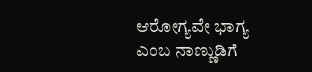ಆರೋಗ್ಯವೇ ಭಾಗ್ಯ ಎಂಬ ನಾಣ್ಣುಡಿಗೆ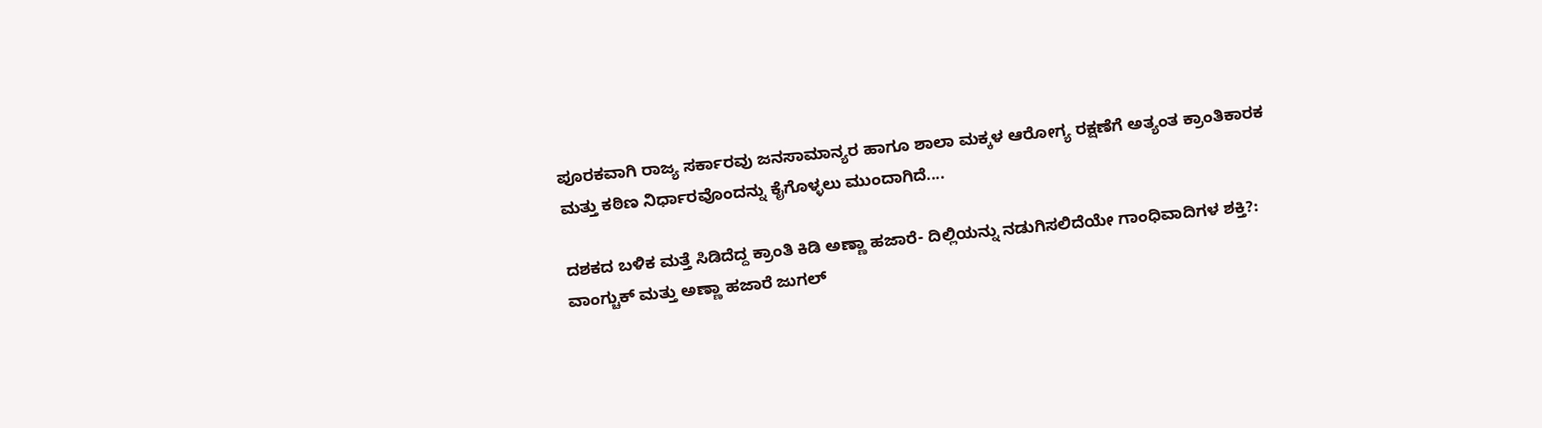ಪೂರಕವಾಗಿ ರಾಜ್ಯ ಸರ್ಕಾರವು ಜನಸಾಮಾನ್ಯರ ಹಾಗೂ ಶಾಲಾ ಮಕ್ಕಳ ಆರೋಗ್ಯ ರಕ್ಷಣೆಗೆ ಅತ್ಯಂತ ಕ್ರಾಂತಿಕಾರಕ ಮತ್ತು ಕಠಿಣ ನಿರ್ಧಾರವೊಂದನ್ನು ಕೈಗೊಳ್ಳಲು ಮುಂದಾಗಿದೆ....

ದಶಕದ ಬಳಿಕ ಮತ್ತೆ ಸಿಡಿದೆದ್ದ ಕ್ರಾಂತಿ ಕಿಡಿ ಅಣ್ಣಾ ಹಜಾರೆ- ದಿಲ್ಲಿಯನ್ನು ನಡುಗಿಸಲಿದೆಯೇ ಗಾಂಧಿವಾದಿಗಳ ಶಕ್ತಿ?: ವಾಂಗ್ಚುಕ್ ಮತ್ತು ಅಣ್ಣಾ ಹಜಾರೆ ಜುಗಲ್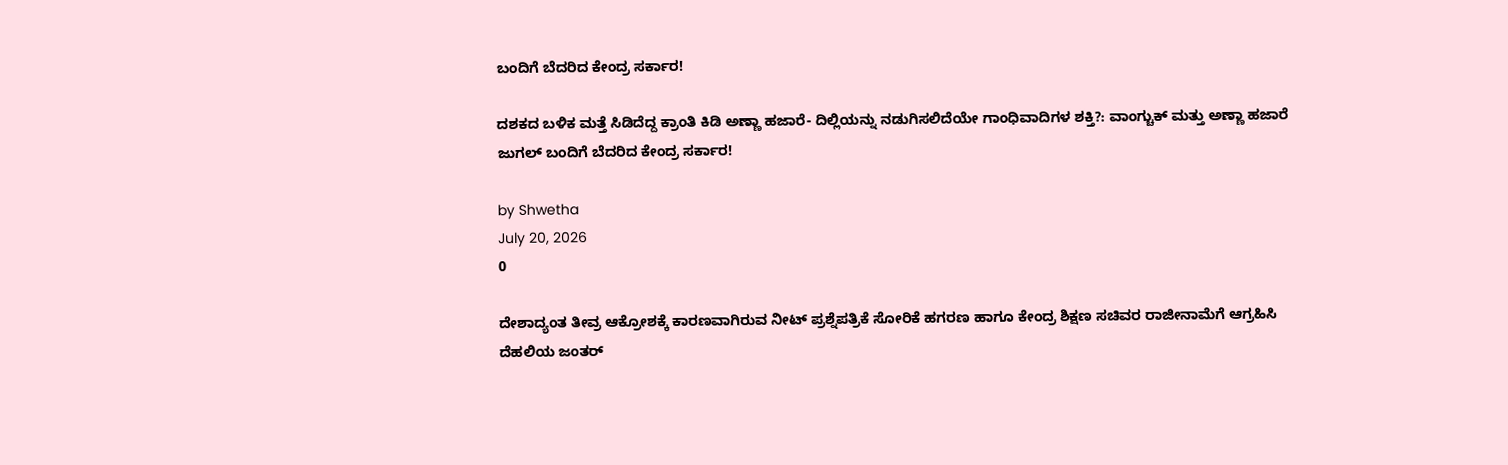ಬಂದಿಗೆ ಬೆದರಿದ ಕೇಂದ್ರ ಸರ್ಕಾರ!

ದಶಕದ ಬಳಿಕ ಮತ್ತೆ ಸಿಡಿದೆದ್ದ ಕ್ರಾಂತಿ ಕಿಡಿ ಅಣ್ಣಾ ಹಜಾರೆ- ದಿಲ್ಲಿಯನ್ನು ನಡುಗಿಸಲಿದೆಯೇ ಗಾಂಧಿವಾದಿಗಳ ಶಕ್ತಿ?: ವಾಂಗ್ಚುಕ್ ಮತ್ತು ಅಣ್ಣಾ ಹಜಾರೆ ಜುಗಲ್ ಬಂದಿಗೆ ಬೆದರಿದ ಕೇಂದ್ರ ಸರ್ಕಾರ!

by Shwetha
July 20, 2026
0

ದೇಶಾದ್ಯಂತ ತೀವ್ರ ಆಕ್ರೋಶಕ್ಕೆ ಕಾರಣವಾಗಿರುವ ನೀಟ್ ಪ್ರಶ್ನೆಪತ್ರಿಕೆ ಸೋರಿಕೆ ಹಗರಣ ಹಾಗೂ ಕೇಂದ್ರ ಶಿಕ್ಷಣ ಸಚಿವರ ರಾಜೀನಾಮೆಗೆ ಆಗ್ರಹಿಸಿ ದೆಹಲಿಯ ಜಂತರ್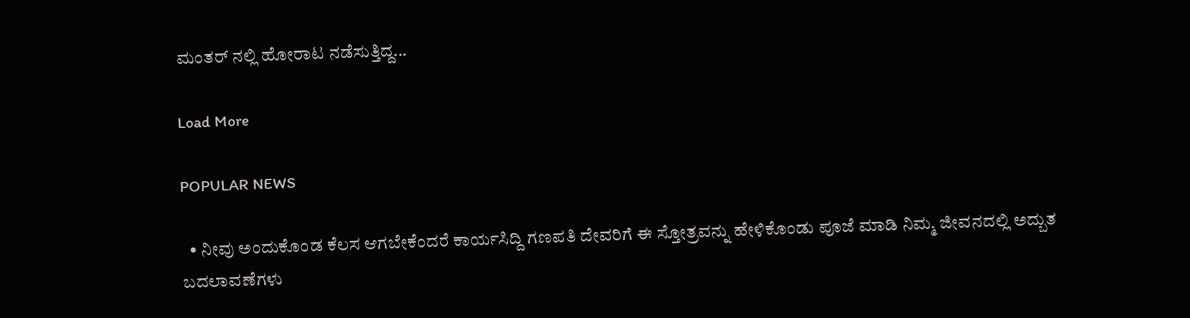ಮಂತರ್ ನಲ್ಲಿ ಹೋರಾಟ ನಡೆಸುತ್ತಿದ್ದ...

Load More

POPULAR NEWS

  • ನೀವು ಅಂದುಕೊಂಡ ಕೆಲಸ ಆಗಬೇಕೆಂದರೆ ಕಾರ್ಯಸಿದ್ದಿ ಗಣಪತಿ ದೇವರಿಗೆ ಈ ಸ್ತೋತ್ರವನ್ನು ಹೇಳಿಕೊಂಡು ಪೂಜೆ ಮಾಡಿ ನಿಮ್ಮ ಜೀವನದಲ್ಲಿ ಅದ್ಬುತ ಬದಲಾವಣೆಗಳು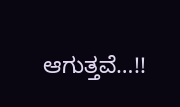ಆಗುತ್ತವೆ…!!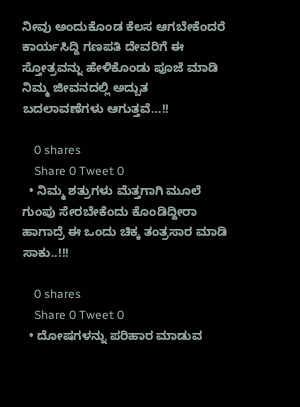ನೀವು ಅಂದುಕೊಂಡ ಕೆಲಸ ಆಗಬೇಕೆಂದರೆ ಕಾರ್ಯಸಿದ್ದಿ ಗಣಪತಿ ದೇವರಿಗೆ ಈ ಸ್ತೋತ್ರವನ್ನು ಹೇಳಿಕೊಂಡು ಪೂಜೆ ಮಾಡಿ ನಿಮ್ಮ ಜೀವನದಲ್ಲಿ ಅದ್ಬುತ ಬದಲಾವಣೆಗಳು ಆಗುತ್ತವೆ…!!

    0 shares
    Share 0 Tweet 0
  • ನಿಮ್ಮ ಶತ್ರುಗಳು ಮೆತ್ತಗಾಗಿ ಮೂಲೆ ಗುಂಪು ಸೇರಬೇಕೆಂದು ಕೊಂಡಿದ್ದೀರಾ ಹಾಗಾದ್ರೆ ಈ ಒಂದು ಚಿಕ್ಕ ತಂತ್ರಸಾರ ಮಾಡಿ ಸಾಕು..!!!

    0 shares
    Share 0 Tweet 0
  • ದೋಷಗಳನ್ನು ಪರಿಹಾರ ಮಾಡುವ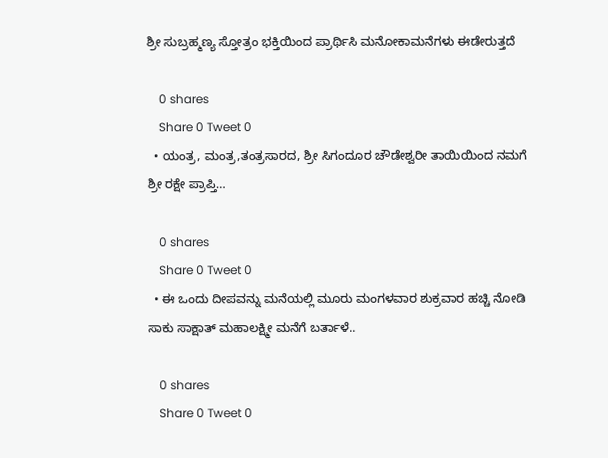ಶ್ರೀ ಸುಬ್ರಹ್ಮಣ್ಯ ಸ್ತೋತ್ರಂ ಭಕ್ತಿಯಿಂದ ಪ್ರಾರ್ಥಿಸಿ ಮನೋಕಾಮನೆಗಳು ಈಡೇರುತ್ತದೆ

    0 shares
    Share 0 Tweet 0
  • ಯಂತ್ರ, ಮಂತ್ರ,ತಂತ್ರಸಾರದ, ಶ್ರೀ ಸಿಗಂದೂರ ಚೌಡೇಶ್ವರೀ ತಾಯಿಯಿಂದ ನಮಗೆ ಶ್ರೀ ರಕ್ಷೇ ಪ್ರಾಪ್ತಿ…

    0 shares
    Share 0 Tweet 0
  • ಈ ಒಂದು ದೀಪವನ್ನು ಮನೆಯಲ್ಲಿ ಮೂರು ಮಂಗಳವಾರ ಶುಕ್ರವಾರ ಹಚ್ಚಿ ನೋಡಿ ಸಾಕು ಸಾಕ್ಷಾತ್ ಮಹಾಲಕ್ಷ್ಮೀ ಮನೆಗೆ ಬರ್ತಾಳೆ..

    0 shares
    Share 0 Tweet 0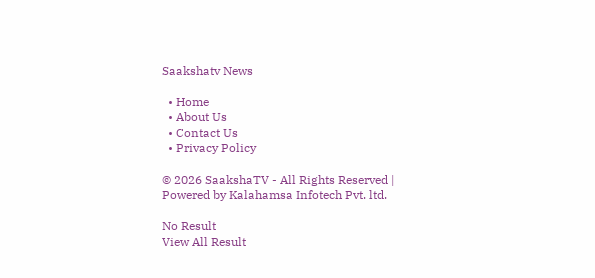Saakshatv News

  • Home
  • About Us
  • Contact Us
  • Privacy Policy

© 2026 SaakshaTV - All Rights Reserved | Powered by Kalahamsa Infotech Pvt. ltd.

No Result
View All Result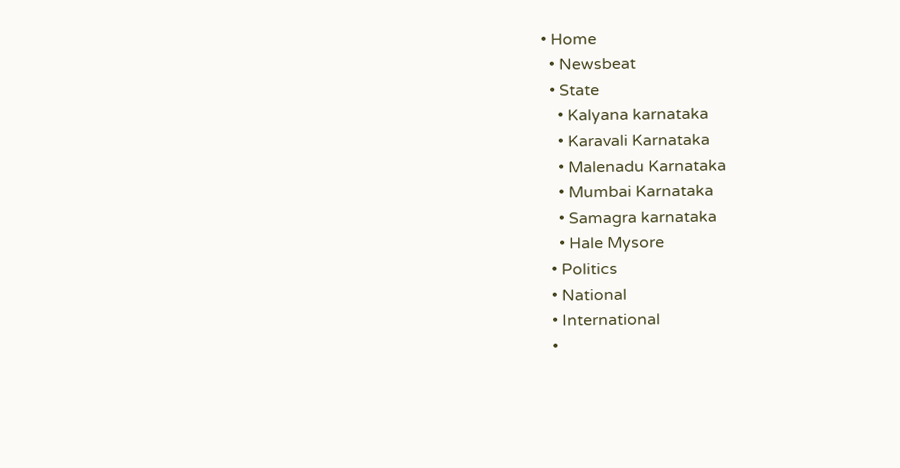• Home
  • Newsbeat
  • State
    • Kalyana karnataka
    • Karavali Karnataka
    • Malenadu Karnataka
    • Mumbai Karnataka
    • Samagra karnataka
    • Hale Mysore
  • Politics
  • National
  • International
  •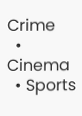Crime
  • Cinema
  • Sports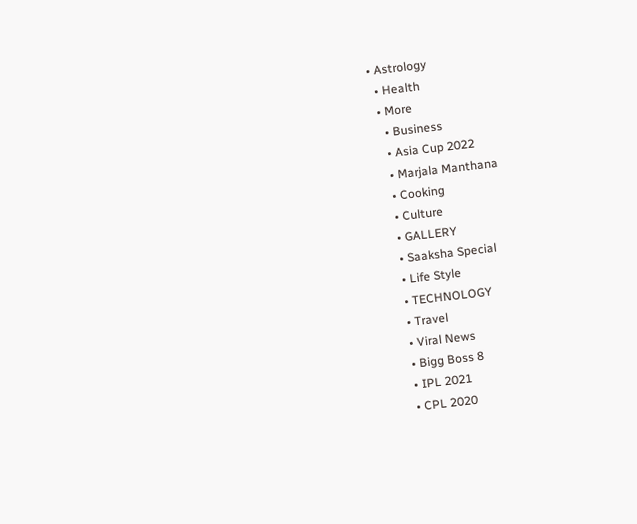• Astrology
  • Health
  • More
    • Business
    • Asia Cup 2022
    • Marjala Manthana
    • Cooking
    • Culture
    • GALLERY
    • Saaksha Special
    • Life Style
    • TECHNOLOGY
    • Travel
    • Viral News
    • Bigg Boss 8
    • IPL 2021
    • CPL 2020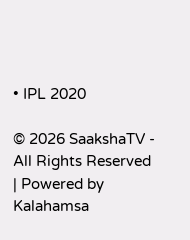• IPL 2020

© 2026 SaakshaTV - All Rights Reserved | Powered by Kalahamsa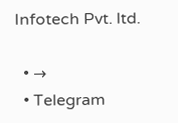Infotech Pvt. ltd.

  • →
  • Telegram